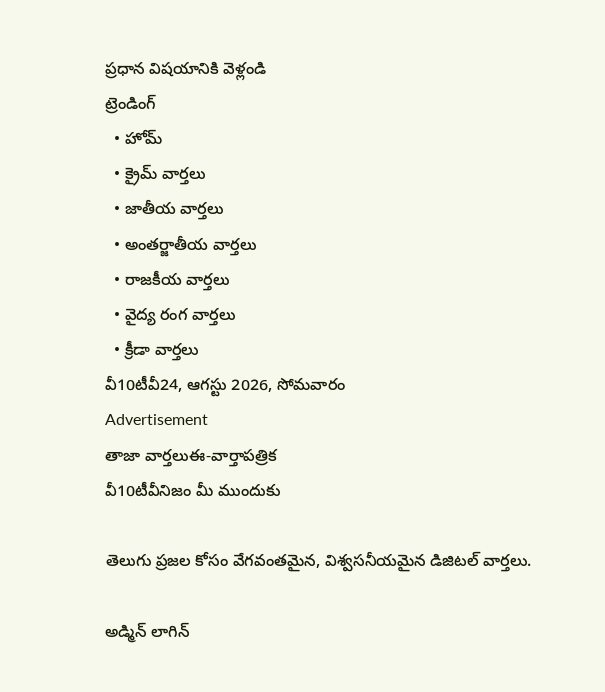ప్రధాన విషయానికి వెళ్లండి
ట్రెండింగ్
  • హోమ్
  • క్రైమ్ వార్తలు
  • జాతీయ వార్తలు
  • అంతర్జాతీయ వార్తలు
  • రాజకీయ వార్తలు
  • వైద్య రంగ వార్తలు
  • క్రీడా వార్తలు
వీ10టీవీ24, ఆగస్టు 2026, సోమవారం
Advertisement
తాజా వార్తలుఈ-వార్తాపత్రిక
వీ10టీవీనిజం మీ ముందుకు

తెలుగు ప్రజల కోసం వేగవంతమైన, విశ్వసనీయమైన డిజిటల్ వార్తలు.

అడ్మిన్ లాగిన్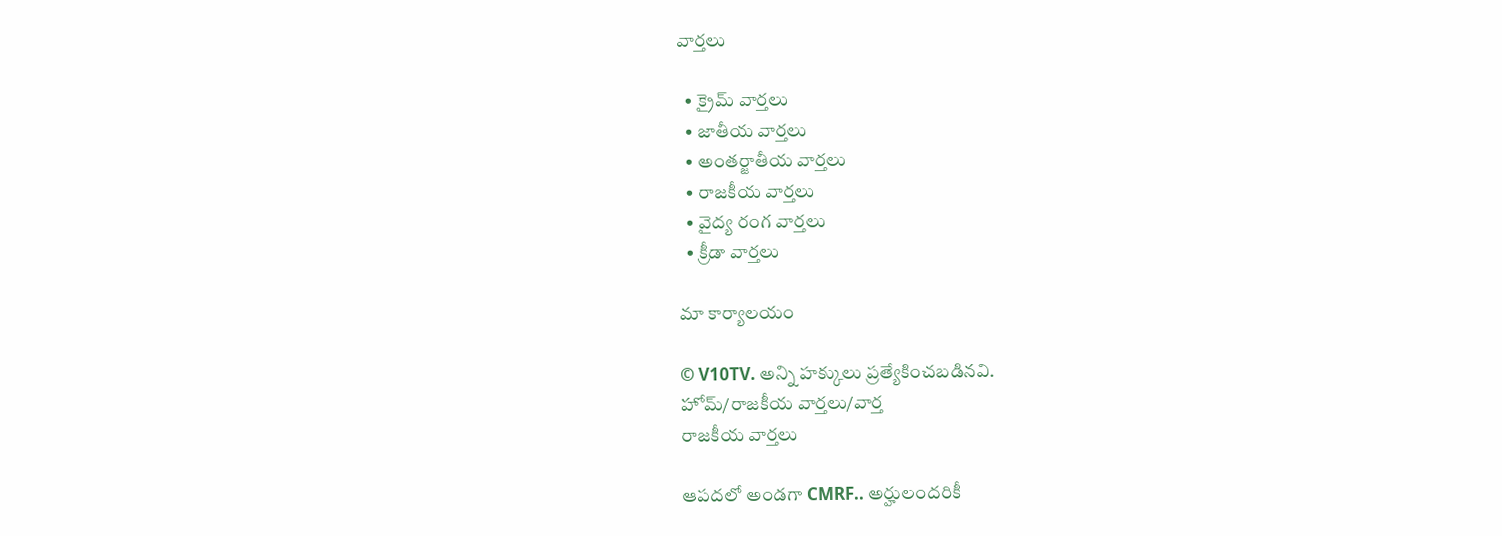వార్తలు

  • క్రైమ్ వార్తలు
  • జాతీయ వార్తలు
  • అంతర్జాతీయ వార్తలు
  • రాజకీయ వార్తలు
  • వైద్య రంగ వార్తలు
  • క్రీడా వార్తలు

మా కార్యాలయం

© V10TV. అన్ని హక్కులు ప్రత్యేకించబడినవి.
హోమ్/రాజకీయ వార్తలు/వార్త
రాజకీయ వార్తలు

ఆపదలో అండగా CMRF.. అర్హులందరికీ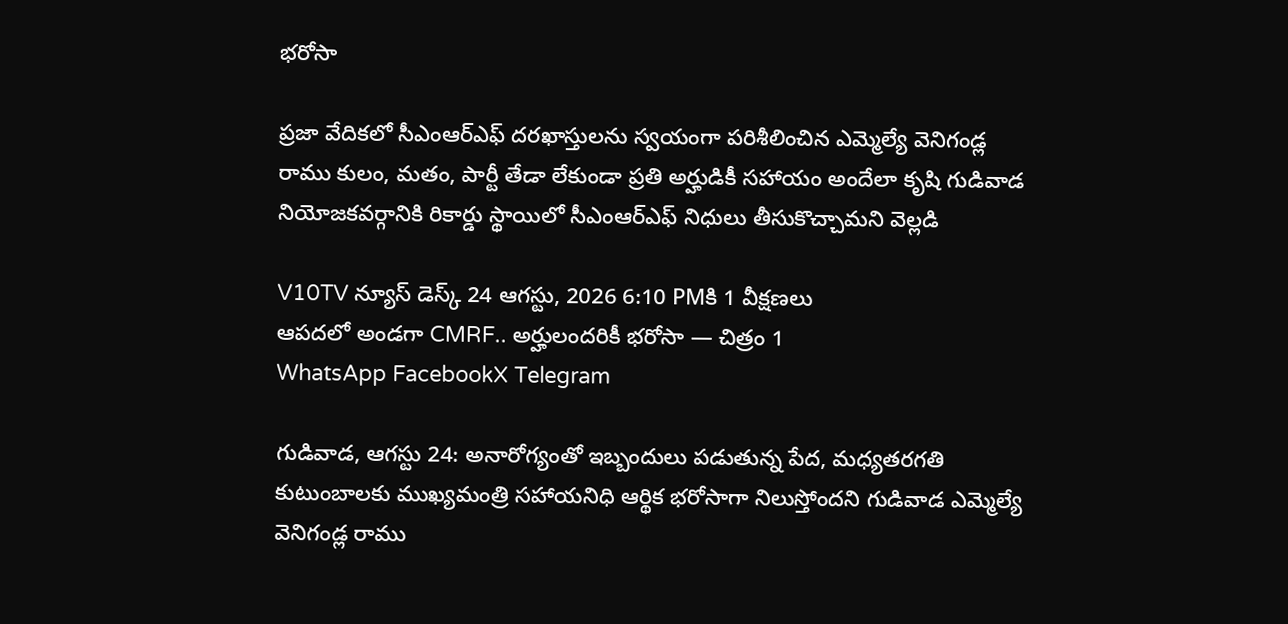భరోసా

ప్రజా వేదికలో సీఎంఆర్‌ఎఫ్ దరఖాస్తులను స్వయంగా పరిశీలించిన ఎమ్మెల్యే వెనిగండ్ల రాము కులం, మతం, పార్టీ తేడా లేకుండా ప్రతి అర్హుడికీ సహాయం అందేలా కృషి గుడివాడ నియోజకవర్గానికి రికార్డు స్థాయిలో సీఎంఆర్‌ఎఫ్ నిధులు తీసుకొచ్చామని వెల్లడి

V10TV న్యూస్ డెస్క్ 24 ఆగస్టు, 2026 6:10 PMకి 1 వీక్షణలు
ఆపదలో అండగా CMRF.. అర్హులందరికీ భరోసా — చిత్రం 1
WhatsApp FacebookX Telegram

గుడివాడ, ఆగస్టు 24: అనారోగ్యంతో ఇబ్బందులు పడుతున్న పేద, మధ్యతరగతి కుటుంబాలకు ముఖ్యమంత్రి సహాయనిధి ఆర్థిక భరోసాగా నిలుస్తోందని గుడివాడ ఎమ్మెల్యే వెనిగండ్ల రాము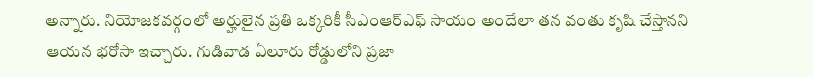అన్నారు. నియోజకవర్గంలో అర్హులైన ప్రతి ఒక్కరికీ సీఎంఆర్‌ఎఫ్ సాయం అందేలా తన వంతు కృషి చేస్తానని ఆయన భరోసా ఇచ్చారు. గుడివాడ ఏలూరు రోడ్డులోని ప్రజా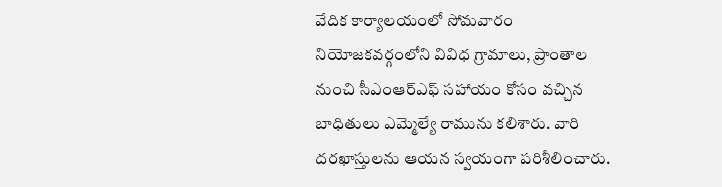వేదిక కార్యాలయంలో సోమవారం నియోజకవర్గంలోని వివిధ గ్రామాలు, ప్రాంతాల నుంచి సీఎంఆర్‌ఎఫ్ సహాయం కోసం వచ్చిన బాధితులు ఎమ్మెల్యే రామును కలిశారు. వారి దరఖాస్తులను ఆయన స్వయంగా పరిశీలించారు.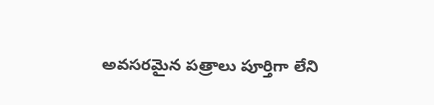అవసరమైన పత్రాలు పూర్తిగా లేని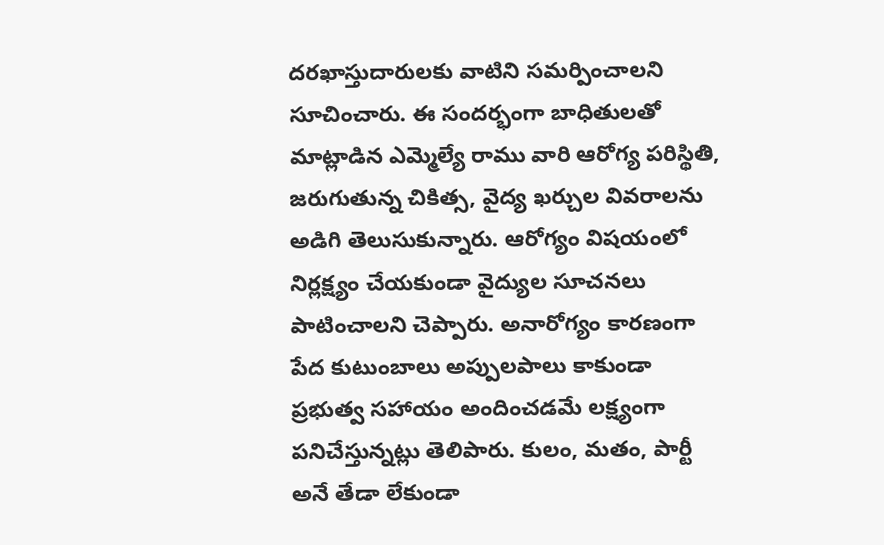దరఖాస్తుదారులకు వాటిని సమర్పించాలని సూచించారు. ఈ సందర్భంగా బాధితులతో మాట్లాడిన ఎమ్మెల్యే రాము వారి ఆరోగ్య పరిస్థితి, జరుగుతున్న చికిత్స, వైద్య ఖర్చుల వివరాలను అడిగి తెలుసుకున్నారు. ఆరోగ్యం విషయంలో నిర్లక్ష్యం చేయకుండా వైద్యుల సూచనలు పాటించాలని చెప్పారు. అనారోగ్యం కారణంగా పేద కుటుంబాలు అప్పులపాలు కాకుండా ప్రభుత్వ సహాయం అందించడమే లక్ష్యంగా పనిచేస్తున్నట్లు తెలిపారు. కులం, మతం, పార్టీ అనే తేడా లేకుండా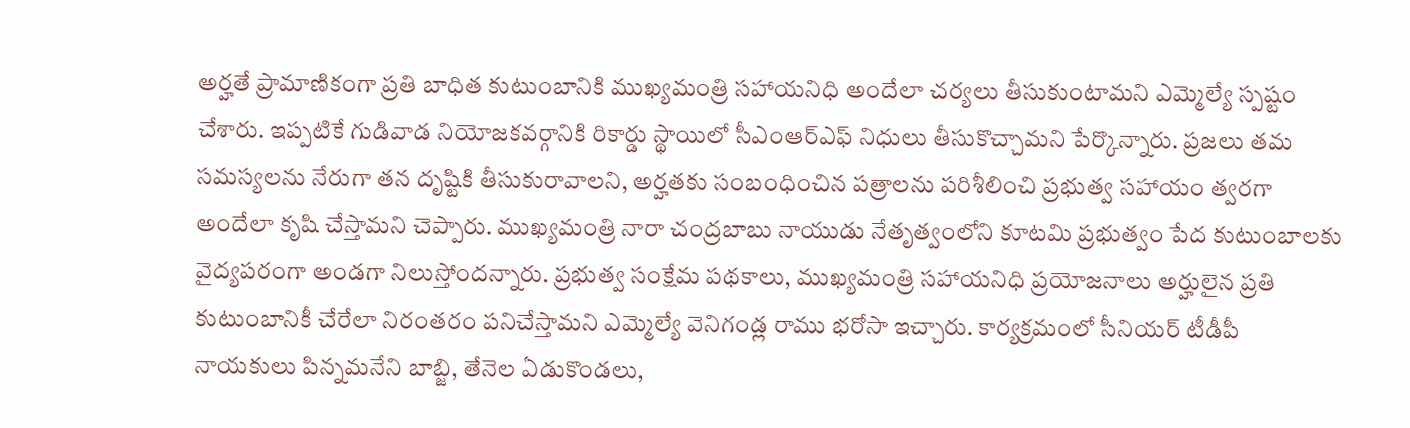అర్హతే ప్రామాణికంగా ప్రతి బాధిత కుటుంబానికి ముఖ్యమంత్రి సహాయనిధి అందేలా చర్యలు తీసుకుంటామని ఎమ్మెల్యే స్పష్టం చేశారు. ఇప్పటికే గుడివాడ నియోజకవర్గానికి రికార్డు స్థాయిలో సీఎంఆర్‌ఎఫ్ నిధులు తీసుకొచ్చామని పేర్కొన్నారు. ప్రజలు తమ సమస్యలను నేరుగా తన దృష్టికి తీసుకురావాలని, అర్హతకు సంబంధించిన పత్రాలను పరిశీలించి ప్రభుత్వ సహాయం త్వరగా అందేలా కృషి చేస్తామని చెప్పారు. ముఖ్యమంత్రి నారా చంద్రబాబు నాయుడు నేతృత్వంలోని కూటమి ప్రభుత్వం పేద కుటుంబాలకు వైద్యపరంగా అండగా నిలుస్తోందన్నారు. ప్రభుత్వ సంక్షేమ పథకాలు, ముఖ్యమంత్రి సహాయనిధి ప్రయోజనాలు అర్హులైన ప్రతి కుటుంబానికీ చేరేలా నిరంతరం పనిచేస్తామని ఎమ్మెల్యే వెనిగండ్ల రాము భరోసా ఇచ్చారు. కార్యక్రమంలో సీనియర్ టీడీపీ నాయకులు పిన్నమనేని బాబ్జి, తేనెల ఏడుకొండలు,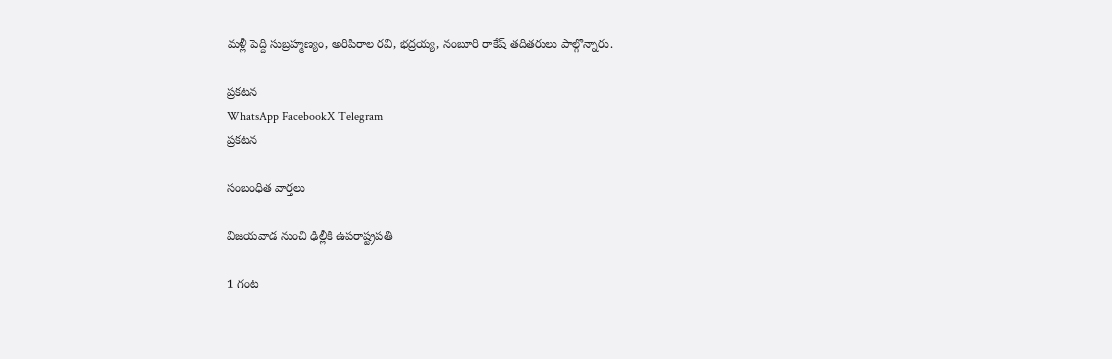మళ్లీ పెద్ది సుబ్రహ్మణ్యం, అరిపిరాల రవి, భద్రయ్య, నంబూరి రాకేష్ తదితరులు పాల్గొన్నారు.

ప్రకటన
WhatsApp FacebookX Telegram
ప్రకటన

సంబంధిత వార్తలు

విజయవాడ నుంచి ఢిల్లీకి ఉపరాష్ట్రపతి

1 గంట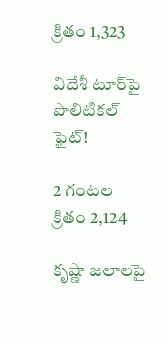క్రితం 1,323

విదేశీ టూర్‌పై పొలిటికల్ ఫైట్!

2 గంటల క్రితం 2,124

కృష్ణా జలాలపై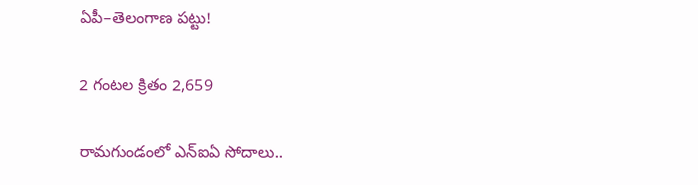ఏపీ–తెలంగాణ పట్టు!

2 గంటల క్రితం 2,659

రామగుండంలో ఎన్ఐఏ సోదాలు..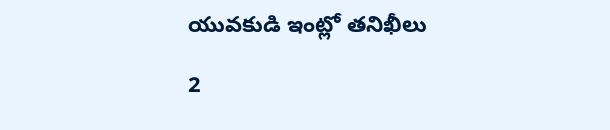యువకుడి ఇంట్లో తనిఖీలు

2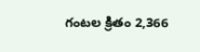గంటల క్రితం 2,366